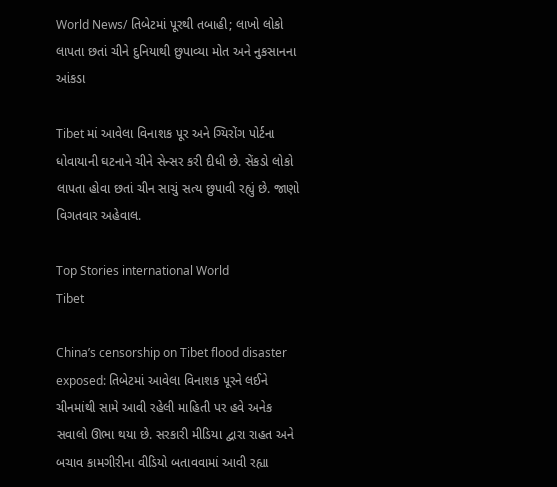World News/ તિબેટમાં પૂરથી તબાહી; લાખો લોકો લાપતા છતાં ચીને દુનિયાથી છુપાવ્યા મોત અને નુકસાનના આંકડા

Tibet માં આવેલા વિનાશક પૂર અને ગ્યિરોંગ પોર્ટના ધોવાયાની ઘટનાને ચીને સેન્સર કરી દીધી છે. સેંકડો લોકો લાપતા હોવા છતાં ચીન સાચું સત્ય છુપાવી રહ્યું છે. જાણો વિગતવાર અહેવાલ.

Top Stories international World
Tibet

China’s censorship on Tibet flood disaster exposed: તિબેટમાં આવેલા વિનાશક પૂરને લઈને ચીનમાંથી સામે આવી રહેલી માહિતી પર હવે અનેક સવાલો ઊભા થયા છે. સરકારી મીડિયા દ્વારા રાહત અને બચાવ કામગીરીના વીડિયો બતાવવામાં આવી રહ્યા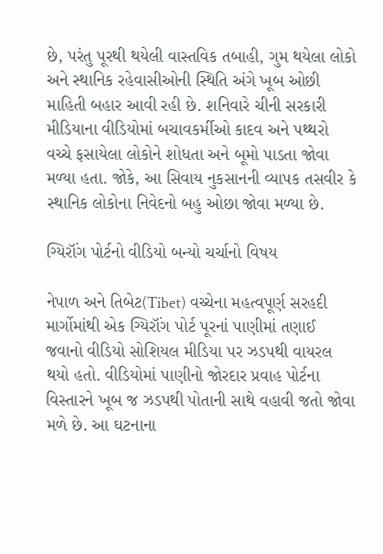છે, પરંતુ પૂરથી થયેલી વાસ્તવિક તબાહી, ગુમ થયેલા લોકો અને સ્થાનિક રહેવાસીઓની સ્થિતિ અંગે ખૂબ ઓછી માહિતી બહાર આવી રહી છે. શનિવારે ચીની સરકારી મીડિયાના વીડિયોમાં બચાવકર્મીઓ કાદવ અને પથ્થરો વચ્ચે ફસાયેલા લોકોને શોધતા અને બૂમો પાડતા જોવા મળ્યા હતા. જોકે, આ સિવાય નુકસાનની વ્યાપક તસવીર કે સ્થાનિક લોકોના નિવેદનો બહુ ઓછા જોવા મળ્યા છે.

ગ્યિરૉંગ પોર્ટનો વીડિયો બન્યો ચર્ચાનો વિષય

નેપાળ અને તિબેટ(Tibet) વચ્ચેના મહત્વપૂર્ણ સરહદી માર્ગોમાંથી એક ગ્યિરૉંગ પોર્ટ પૂરનાં પાણીમાં તણાઈ જવાનો વીડિયો સોશિયલ મીડિયા પર ઝડપથી વાયરલ થયો હતો. વીડિયોમાં પાણીનો જોરદાર પ્રવાહ પોર્ટના વિસ્તારને ખૂબ જ ઝડપથી પોતાની સાથે વહાવી જતો જોવા મળે છે. આ ઘટનાના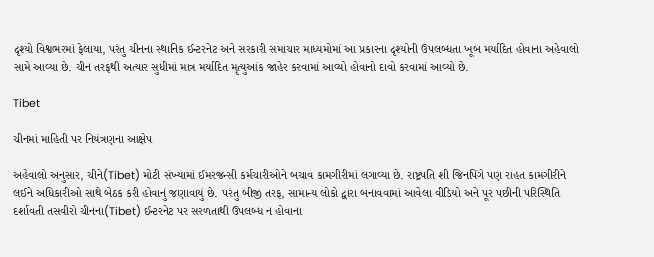દૃશ્યો વિશ્વભરમાં ફેલાયા, પરંતુ ચીનના સ્થાનિક ઈન્ટરનેટ અને સરકારી સમાચાર માધ્યમોમાં આ પ્રકારના દૃશ્યોની ઉપલબ્ધતા ખૂબ મર્યાદિત હોવાના અહેવાલો સામે આવ્યા છે. ચીન તરફથી અત્યાર સુધીમાં માત્ર મર્યાદિત મૃત્યુઆંક જાહેર કરવામાં આવ્યો હોવાનો દાવો કરવામાં આવ્યો છે.

Tibet

ચીનમાં માહિતી પર નિયંત્રણના આક્ષેપ

અહેવાલો અનુસાર, ચીને(Tibet) મોટી સંખ્યામાં ઈમરજન્સી કર્મચારીઓને બચાવ કામગીરીમાં લગાવ્યા છે. રાષ્ટ્રપતિ શી જિનપિંગે પણ રાહત કામગીરીને લઈને અધિકારીઓ સાથે બેઠક કરી હોવાનું જણાવાયું છે. પરંતુ બીજી તરફ, સામાન્ય લોકો દ્વારા બનાવવામાં આવેલા વીડિયો અને પૂર પછીની પરિસ્થિતિ દર્શાવતી તસવીરો ચીનના(Tibet) ઈન્ટરનેટ પર સરળતાથી ઉપલબ્ધ ન હોવાના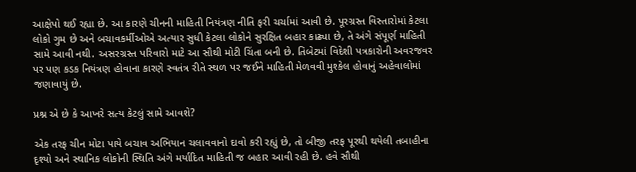આક્ષેપો થઈ રહ્યા છે. આ કારણે ચીનની માહિતી નિયંત્રણ નીતિ ફરી ચર્ચામાં આવી છે. પૂરગ્રસ્ત વિસ્તારોમાં કેટલા લોકો ગુમ છે અને બચાવકર્મીઓએ અત્યાર સુધી કેટલા લોકોને સુરક્ષિત બહાર કાઢ્યા છે, તે અંગે સંપૂર્ણ માહિતી સામે આવી નથી. અસરગ્રસ્ત પરિવારો માટે આ સૌથી મોટી ચિંતા બની છે. તિબેટમાં વિદેશી પત્રકારોની અવરજવર પર પણ કડક નિયંત્રણ હોવાના કારણે સ્વતંત્ર રીતે સ્થળ પર જઈને માહિતી મેળવવી મુશ્કેલ હોવાનું અહેવાલોમાં જણાવાયું છે.

પ્રશ્ન એ છે કે આખરે સત્ય કેટલું સામે આવશે?

એક તરફ ચીન મોટા પાયે બચાવ અભિયાન ચલાવવાનો દાવો કરી રહ્યું છે, તો બીજી તરફ પૂરથી થયેલી તબાહીના દૃશ્યો અને સ્થાનિક લોકોની સ્થિતિ અંગે મર્યાદિત માહિતી જ બહાર આવી રહી છે. હવે સૌથી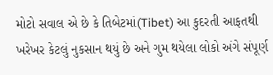મોટો સવાલ એ છે કે તિબેટમાં(Tibet) આ કુદરતી આફતથી ખરેખર કેટલું નુકસાન થયું છે અને ગુમ થયેલા લોકો અંગે સંપૂર્ણ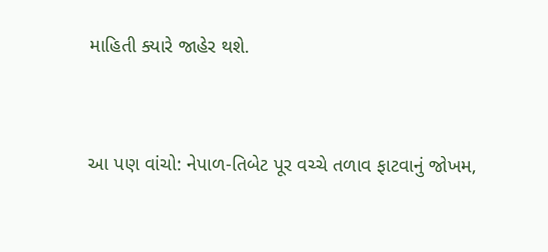માહિતી ક્યારે જાહેર થશે.


આ પણ વાંચો: નેપાળ-તિબેટ પૂર વચ્ચે તળાવ ફાટવાનું જોખમ,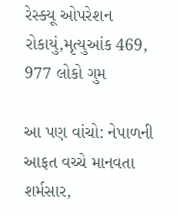રેસ્ક્યૂ ઓપરેશન રોકાયું,મૃત્યુઆંક 469, 977 લોકો ગુમ

આ પણ વાંચો: નેપાળની આફત વચ્ચે માનવતા શર્મસાર,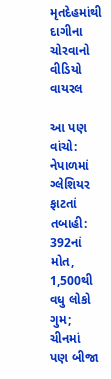મૃતદેહમાંથી દાગીના ચોરવાનો વીડિયો વાયરલ

આ પણ વાંચો: નેપાળમાં ગ્લેશિયર ફાટતાં તબાહી: 392નાં મોત, 1,500થી વધુ લોકો ગુમ; ચીનમાં પણ બીજા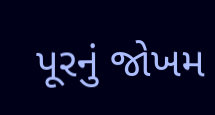પૂરનું જોખમ